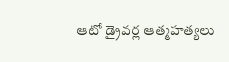ఆటో డ్రైవర్ల ఆత్మహత్యలు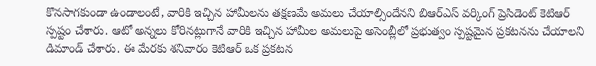కొనసాగకుండా ఉండాలంటే, వారికి ఇచ్చిన హామీలను తక్షణమే అమలు చేయాల్సిందేనని బిఆర్ఎస్ వర్కింగ్ ప్రెసిడెంట్ కెటిఆర్ స్పష్టం చేశారు. ఆటో అన్నలు కోరినట్లుగానే వారికి ఇచ్చిన హామీల అమలుపై అసెంబ్లీలో ప్రభుత్వం స్పష్టమైన ప్రకటనను చేయాలని డిమాండ్ చేశారు. ఈ మేరకు శనివారం కెటిఆర్ ఒక ప్రకటన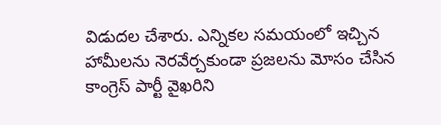విడుదల చేశారు. ఎన్నికల సమయంలో ఇచ్చిన హామీలను నెరవేర్చకుండా ప్రజలను మోసం చేసిన కాంగ్రెస్ పార్టీ వైఖరిని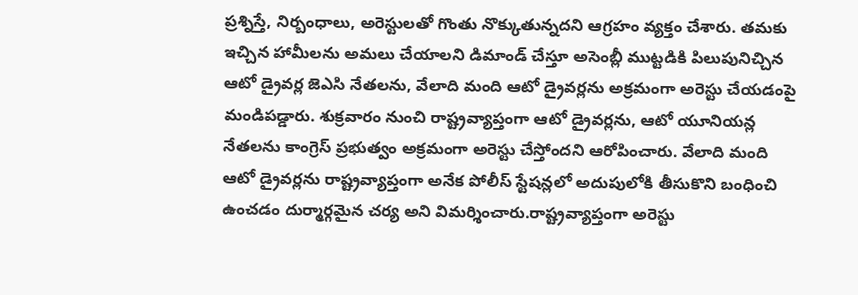ప్రశ్నిస్తే, నిర్బంధాలు, అరెస్టులతో గొంతు నొక్కుతున్నదని ఆగ్రహం వ్యక్తం చేశారు. తమకు ఇచ్చిన హామీలను అమలు చేయాలని డిమాండ్ చేస్తూ అసెంబ్లీ ముట్టడికి పిలుపునిచ్చిన ఆటో డ్రైవర్ల జెఎసి నేతలను, వేలాది మంది ఆటో డ్రైవర్లను అక్రమంగా అరెస్టు చేయడంపై మండిపడ్డారు. శుక్రవారం నుంచి రాష్ట్రవ్యాప్తంగా ఆటో డ్రైవర్లను, ఆటో యూనియన్ల నేతలను కాంగ్రెస్ ప్రభుత్వం అక్రమంగా అరెస్టు చేస్తోందని ఆరోపించారు. వేలాది మంది ఆటో డ్రైవర్లను రాష్ట్రవ్యాప్తంగా అనేక పోలీస్ స్టేషన్లలో అదుపులోకి తీసుకొని బంధించి ఉంచడం దుర్మార్గమైన చర్య అని విమర్శించారు.రాష్ట్రవ్యాప్తంగా అరెస్టు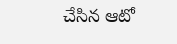చేసిన ఆటో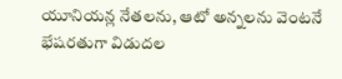యూనియన్ల నేతలను, ఆటో అన్నలను వెంటనే భేషరతుగా విడుదల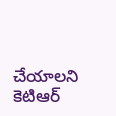చేయాలని కెటిఆర్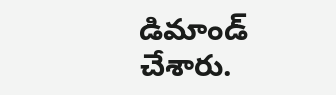డిమాండ్ చేశారు.